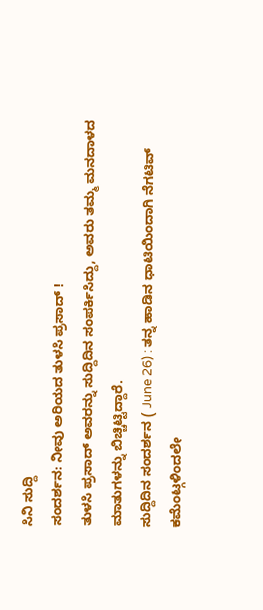ಸಿನಿ ಸುದ್ದಿ
ಸಂದರ್ಶನ: ನೀವು ಅರಿಯದ ತುಳಸಿ ಪ್ರಸಾದ್ !
ತುಳಸಿ ಪ್ರಸಾದ್ ಅವರನ್ನು ಸುದ್ದಿದಿನ ಸಂಪರ್ಕಿಸಿದ್ದು, ಅವರು ತಮ್ಮ ಮನದಾಳದ ಮಾತುಗಳನ್ನು ಬಿಚ್ಚಿಟ್ಟಿದ್ದಾರೆ.
ಸುದ್ದಿದಿನ ಸಂದರ್ಶನ ( June 26) : ತನ್ನ ಹಾಡಿನ ಧಾಟಿಯಿಂದಾಗಿ ನೆಗಟಿವ್ ಕಮೆಂಟ್ಗಳಿಂದಲೇ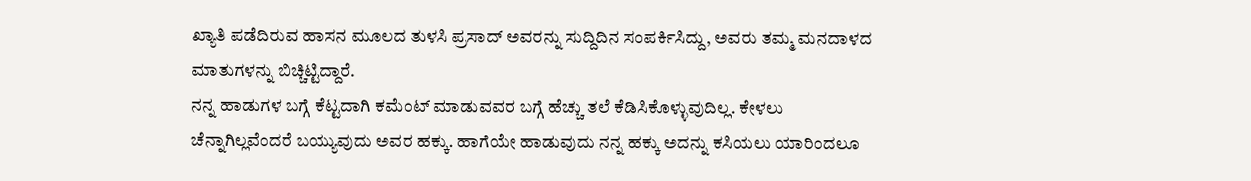ಖ್ಯಾತಿ ಪಡೆದಿರುವ ಹಾಸನ ಮೂಲದ ತುಳಸಿ ಪ್ರಸಾದ್ ಅವರನ್ನು ಸುದ್ದಿದಿನ ಸಂಪರ್ಕಿಸಿದ್ದು, ಅವರು ತಮ್ಮ ಮನದಾಳದ ಮಾತುಗಳನ್ನು ಬಿಚ್ಚಿಟ್ಟಿದ್ದಾರೆ.
ನನ್ನ ಹಾಡುಗಳ ಬಗ್ಗೆ ಕೆಟ್ಟದಾಗಿ ಕಮೆಂಟ್ ಮಾಡುವವರ ಬಗ್ಗೆ ಹೆಚ್ಚು ತಲೆ ಕೆಡಿಸಿಕೊಳ್ಳುವುದಿಲ್ಲ. ಕೇಳಲು ಚೆನ್ನಾಗಿಲ್ಲವೆಂದರೆ ಬಯ್ಯುವುದು ಅವರ ಹಕ್ಕು. ಹಾಗೆಯೇ ಹಾಡುವುದು ನನ್ನ ಹಕ್ಕು ಅದನ್ನು ಕಸಿಯಲು ಯಾರಿಂದಲೂ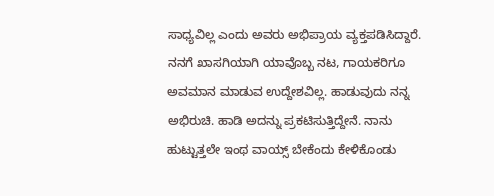ಸಾಧ್ಯವಿಲ್ಲ ಎಂದು ಅವರು ಅಭಿಪ್ರಾಯ ವ್ಯಕ್ತಪಡಿಸಿದ್ದಾರೆ.
ನನಗೆ ಖಾಸಗಿಯಾಗಿ ಯಾವೊಬ್ಬ ನಟ, ಗಾಯಕರಿಗೂ ಅವಮಾನ ಮಾಡುವ ಉದ್ದೇಶವಿಲ್ಲ. ಹಾಡುವುದು ನನ್ನ ಅಭಿರುಚಿ. ಹಾಡಿ ಅದನ್ನು ಪ್ರಕಟಿಸುತ್ತಿದ್ದೇನೆ. ನಾನು ಹುಟ್ಟುತ್ತಲೇ ಇಂಥ ವಾಯ್ಸ್ ಬೇಕೆಂದು ಕೇಳಿಕೊಂಡು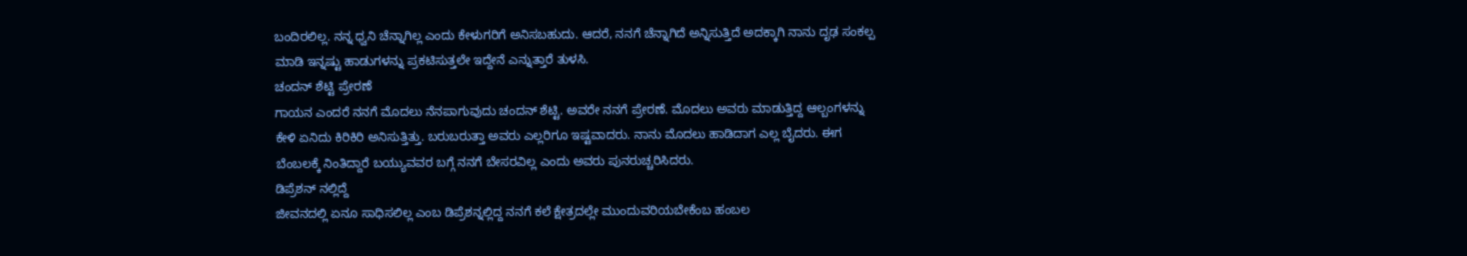ಬಂದಿರಲಿಲ್ಲ. ನನ್ನ ಧ್ವನಿ ಚೆನ್ನಾಗಿಲ್ಲ ಎಂದು ಕೇಳುಗರಿಗೆ ಅನಿಸಬಹುದು. ಆದರೆ, ನನಗೆ ಚೆನ್ನಾಗಿದೆ ಅನ್ನಿಸುತ್ತಿದೆ ಅದಕ್ಕಾಗಿ ನಾನು ದೃಢ ಸಂಕಲ್ಪ ಮಾಡಿ ಇನ್ನಷ್ಟು ಹಾಡುಗಳನ್ನು ಪ್ರಕಟಿಸುತ್ತಲೇ ಇದ್ದೇನೆ ಎನ್ನುತ್ತಾರೆ ತುಳಸಿ.
ಚಂದನ್ ಶೆಟ್ಟಿ ಪ್ರೇರಣೆ
ಗಾಯನ ಎಂದರೆ ನನಗೆ ಮೊದಲು ನೆನಪಾಗುವುದು ಚಂದನ್ ಶೆಟ್ಟಿ. ಅವರೇ ನನಗೆ ಪ್ರೇರಣೆ. ಮೊದಲು ಅವರು ಮಾಡುತ್ತಿದ್ದ ಆಲ್ಬಂಗಳನ್ನು ಕೇಳಿ ಏನಿದು ಕಿರಿಕಿರಿ ಅನಿಸುತ್ತಿತ್ತು. ಬರುಬರುತ್ತಾ ಅವರು ಎಲ್ಲರಿಗೂ ಇಷ್ಟವಾದರು. ನಾನು ಮೊದಲು ಹಾಡಿದಾಗ ಎಲ್ಲ ಬೈದರು. ಈಗ ಬೆಂಬಲಕ್ಕೆ ನಿಂತಿದ್ದಾರೆ ಬಯ್ಯುವವರ ಬಗ್ಗೆ ನನಗೆ ಬೇಸರವಿಲ್ಲ ಎಂದು ಅವರು ಪುನರುಚ್ಚರಿಸಿದರು.
ಡಿಪ್ರೆಶನ್ ನಲ್ಲಿದ್ದೆ
ಜೀವನದಲ್ಲಿ ಏನೂ ಸಾಧಿಸಲಿಲ್ಲ ಎಂಬ ಡಿಪ್ರೆಶನ್ನಲ್ಲಿದ್ದ ನನಗೆ ಕಲೆ ಕ್ಷೇತ್ರದಲ್ಲೇ ಮುಂದುವರಿಯಬೇಕೆಂಬ ಹಂಬಲ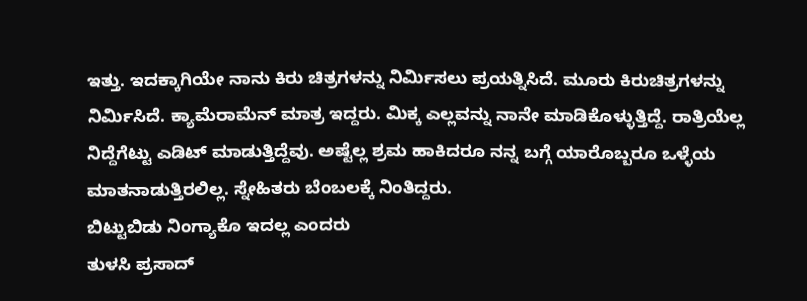ಇತ್ತು. ಇದಕ್ಕಾಗಿಯೇ ನಾನು ಕಿರು ಚಿತ್ರಗಳನ್ನು ನಿರ್ಮಿಸಲು ಪ್ರಯತ್ನಿಸಿದೆ. ಮೂರು ಕಿರುಚಿತ್ರಗಳನ್ನು ನಿರ್ಮಿಸಿದೆ. ಕ್ಯಾಮೆರಾಮೆನ್ ಮಾತ್ರ ಇದ್ದರು. ಮಿಕ್ಕ ಎಲ್ಲವನ್ನು ನಾನೇ ಮಾಡಿಕೊಳ್ಳುತ್ತಿದ್ದೆ. ರಾತ್ರಿಯೆಲ್ಲ ನಿದ್ದೆಗೆಟ್ಟು ಎಡಿಟ್ ಮಾಡುತ್ತಿದ್ದೆವು. ಅಷ್ಟೆಲ್ಲ ಶ್ರಮ ಹಾಕಿದರೂ ನನ್ನ ಬಗ್ಗೆ ಯಾರೊಬ್ಬರೂ ಒಳ್ಳೆಯ ಮಾತನಾಡುತ್ತಿರಲಿಲ್ಲ. ಸ್ನೇಹಿತರು ಬೆಂಬಲಕ್ಕೆ ನಿಂತಿದ್ದರು.
ಬಿಟ್ಟುಬಿಡು ನಿಂಗ್ಯಾಕೊ ಇದಲ್ಲ ಎಂದರು
ತುಳಸಿ ಪ್ರಸಾದ್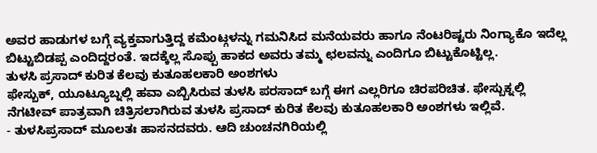ಅವರ ಹಾಡುಗಳ ಬಗ್ಗೆ ವ್ಯಕ್ತವಾಗುತ್ತಿದ್ದ ಕಮೆಂಟ್ಗಳನ್ನು ಗಮನಿಸಿದ ಮನೆಯವರು ಹಾಗೂ ನೆಂಟರಿಷ್ಟರು ನಿಂಗ್ಯಾಕೊ ಇದೆಲ್ಲ ಬಿಟ್ಟುಬಿಡಪ್ಪ ಎಂದಿದ್ದರಂತೆ. ಇದಕ್ಕೆಲ್ಲ ಸೊಪ್ಪು ಹಾಕದ ಅವರು ತಮ್ಮ ಛಲವನ್ನು ಎಂದಿಗೂ ಬಿಟ್ಟುಕೊಟ್ಟಿಲ್ಲ.
ತುಳಸಿ ಪ್ರಸಾದ್ ಕುರಿತ ಕೆಲವು ಕುತೂಹಲಕಾರಿ ಅಂಶಗಳು
ಫೇಸ್ಬುಕ್, ಯೂಟ್ಯೂಬ್ನಲ್ಲಿ ಹವಾ ಎಬ್ಬಿಸಿರುವ ತುಳಸಿ ಪರಸಾದ್ ಬಗ್ಗೆ ಈಗ ಎಲ್ಲರಿಗೂ ಚಿರಪರಿಚಿತ. ಫೇಸ್ಬುಕ್ನಲ್ಲಿ ನೆಗಟೀವ್ ಪಾತ್ರವಾಗಿ ಚಿತ್ರಿಸಲಾಗಿರುವ ತುಳಸಿ ಪ್ರಸಾದ್ ಕುರಿತ ಕೆಲವು ಕುತೂಹಲಕಾರಿ ಅಂಶಗಳು ಇಲ್ಲಿವೆ.
- ತುಳಸಿಪ್ರಸಾದ್ ಮೂಲತಃ ಹಾಸನದವರು. ಆದಿ ಚುಂಚನಗಿರಿಯಲ್ಲಿ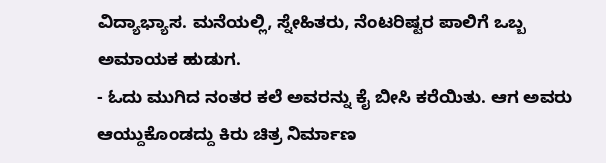ವಿದ್ಯಾಭ್ಯಾಸ. ಮನೆಯಲ್ಲಿ, ಸ್ನೇಹಿತರು, ನೆಂಟರಿಷ್ಟರ ಪಾಲಿಗೆ ಒಬ್ಬ ಅಮಾಯಕ ಹುಡುಗ.
- ಓದು ಮುಗಿದ ನಂತರ ಕಲೆ ಅವರನ್ನು ಕೈ ಬೀಸಿ ಕರೆಯಿತು. ಆಗ ಅವರು ಆಯ್ದುಕೊಂಡದ್ದು ಕಿರು ಚಿತ್ರ ನಿರ್ಮಾಣ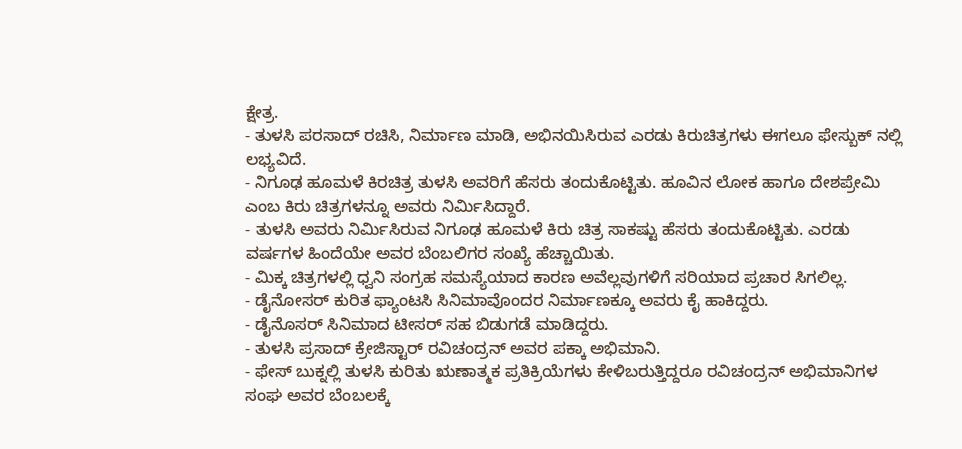ಕ್ಷೇತ್ರ.
- ತುಳಸಿ ಪರಸಾದ್ ರಚಿಸಿ, ನಿರ್ಮಾಣ ಮಾಡಿ, ಅಭಿನಯಿಸಿರುವ ಎರಡು ಕಿರುಚಿತ್ರಗಳು ಈಗಲೂ ಫೇಸ್ಬುಕ್ ನಲ್ಲಿ ಲಭ್ಯವಿದೆ.
- ನಿಗೂಢ ಹೂಮಳೆ ಕಿರಚಿತ್ರ ತುಳಸಿ ಅವರಿಗೆ ಹೆಸರು ತಂದುಕೊಟ್ಟಿತು. ಹೂವಿನ ಲೋಕ ಹಾಗೂ ದೇಶಪ್ರೇಮಿ ಎಂಬ ಕಿರು ಚಿತ್ರಗಳನ್ನೂ ಅವರು ನಿರ್ಮಿಸಿದ್ದಾರೆ.
- ತುಳಸಿ ಅವರು ನಿರ್ಮಿಸಿರುವ ನಿಗೂಢ ಹೂಮಳೆ ಕಿರು ಚಿತ್ರ ಸಾಕಷ್ಟು ಹೆಸರು ತಂದುಕೊಟ್ಟಿತು. ಎರಡು ವರ್ಷಗಳ ಹಿಂದೆಯೇ ಅವರ ಬೆಂಬಲಿಗರ ಸಂಖ್ಯೆ ಹೆಚ್ಚಾಯಿತು.
- ಮಿಕ್ಕ ಚಿತ್ರಗಳಲ್ಲಿ ಧ್ವನಿ ಸಂಗ್ರಹ ಸಮಸ್ಯೆಯಾದ ಕಾರಣ ಅವೆಲ್ಲವುಗಳಿಗೆ ಸರಿಯಾದ ಪ್ರಚಾರ ಸಿಗಲಿಲ್ಲ.
- ಡೈನೋಸರ್ ಕುರಿತ ಫ್ಯಾಂಟಸಿ ಸಿನಿಮಾವೊಂದರ ನಿರ್ಮಾಣಕ್ಕೂ ಅವರು ಕೈ ಹಾಕಿದ್ದರು.
- ಡೈನೊಸರ್ ಸಿನಿಮಾದ ಟೀಸರ್ ಸಹ ಬಿಡುಗಡೆ ಮಾಡಿದ್ದರು.
- ತುಳಸಿ ಪ್ರಸಾದ್ ಕ್ರೇಜಿಸ್ಟಾರ್ ರವಿಚಂದ್ರನ್ ಅವರ ಪಕ್ಕಾ ಅಭಿಮಾನಿ.
- ಫೇಸ್ ಬುಕ್ನಲ್ಲಿ ತುಳಸಿ ಕುರಿತು ಋಣಾತ್ಮಕ ಪ್ರತಿಕ್ರಿಯೆಗಳು ಕೇಳಿಬರುತ್ತಿದ್ದರೂ ರವಿಚಂದ್ರನ್ ಅಭಿಮಾನಿಗಳ ಸಂಘ ಅವರ ಬೆಂಬಲಕ್ಕೆ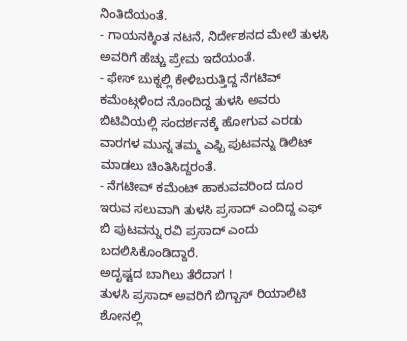ನಿಂತಿದೆಯಂತೆ.
- ಗಾಯನಕ್ಕಿಂತ ನಟನೆ, ನಿರ್ದೇಶನದ ಮೇಲೆ ತುಳಸಿ ಅವರಿಗೆ ಹೆಚ್ಚು ಪ್ರೇಮ ಇದೆಯಂತೆ.
- ಫೇಸ್ ಬುಕ್ನಲ್ಲಿ ಕೇಳಿಬರುತ್ತಿದ್ದ ನೆಗಟಿವ್ ಕಮೆಂಟ್ಗಳಿಂದ ನೊಂದಿದ್ದ ತುಳಸಿ ಅವರು ಬಿಟಿವಿಯಲ್ಲಿ ಸಂದರ್ಶನಕ್ಕೆ ಹೋಗುವ ಎರಡು ವಾರಗಳ ಮುನ್ನ ತಮ್ಮ ಎಫ್ಬಿ ಪುಟವನ್ನು ಡಿಲಿಟ್ ಮಾಡಲು ಚಿಂತಿಸಿದ್ದರಂತೆ.
- ನೆಗಟೀವ್ ಕಮೆಂಟ್ ಹಾಕುವವರಿಂದ ದೂರ ಇರುವ ಸಲುವಾಗಿ ತುಳಸಿ ಪ್ರಸಾದ್ ಎಂದಿದ್ದ ಎಫ್ ಬಿ ಪುಟವನ್ನು ರವಿ ಪ್ರಸಾದ್ ಎಂದು ಬದಲಿಸಿಕೊಂಡಿದ್ದಾರೆ.
ಅದೃಷ್ಟದ ಬಾಗಿಲು ತೆರೆದಾಗ !
ತುಳಸಿ ಪ್ರಸಾದ್ ಅವರಿಗೆ ಬಿಗ್ಬಾಸ್ ರಿಯಾಲಿಟಿ ಶೋನಲ್ಲಿ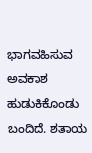ಭಾಗವಹಿಸುವ ಅವಕಾಶ ಹುಡುಕಿಕೊಂಡು ಬಂದಿದೆ. ಶತಾಯ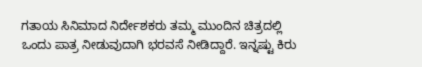ಗತಾಯ ಸಿನಿಮಾದ ನಿರ್ದೇಶಕರು ತಮ್ಮ ಮುಂದಿನ ಚಿತ್ರದಲ್ಲಿ ಒಂದು ಪಾತ್ರ ನೀಡುವುದಾಗಿ ಭರವಸೆ ನೀಡಿದ್ದಾರೆ. ಇನ್ನಷ್ಟು ಕಿರು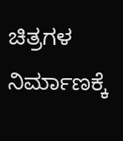ಚಿತ್ರಗಳ ನಿರ್ಮಾಣಕ್ಕೆ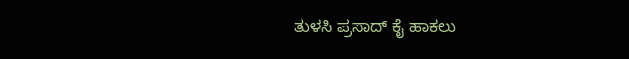ತುಳಸಿ ಪ್ರಸಾದ್ ಕೈ ಹಾಕಲು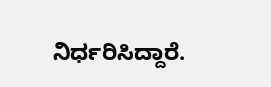ನಿರ್ಧರಿಸಿದ್ದಾರೆ.